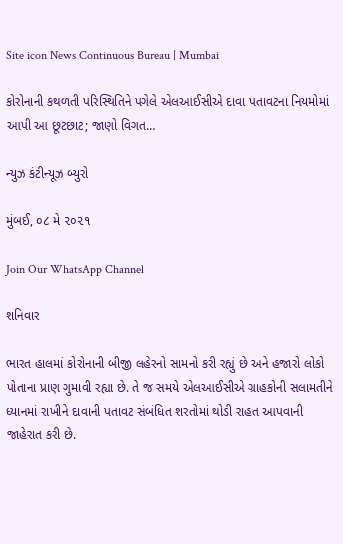Site icon News Continuous Bureau | Mumbai

કોરોનાની કથળતી પરિસ્થિતિને પગેલે એલઆઈસીએ દાવા પતાવટના નિયમોમાં આપી આ છૂટછાટ; જાણો વિગત…

ન્યુઝ કંટીન્યૂઝ બ્યુરો

મુંબઈ, ૦૮ મે ૨૦૨૧

Join Our WhatsApp Channel

શનિવાર

ભારત હાલમાં કોરોનાની બીજી લહેરનો સામનો કરી રહ્યું છે અને હજારો લોકો પોતાના પ્રાણ ગુમાવી રહ્યા છે. તે જ સમયે એલઆઈસીએ ગ્રાહકોની સલામતીને ધ્યાનમાં રાખીને દાવાની પતાવટ સંબંધિત શરતોમાં થોડી રાહત આપવાની જાહેરાત કરી છે.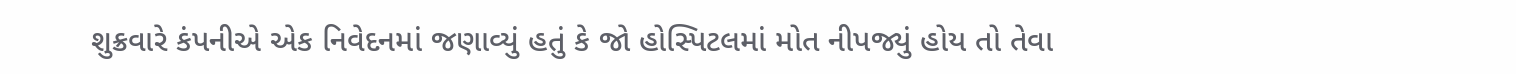શુક્રવારે કંપનીએ એક નિવેદનમાં જણાવ્યું હતું કે જો હોસ્પિટલમાં મોત નીપજ્યું હોય તો તેવા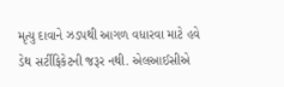મૃત્યુ દાવાને ઝડપથી આગળ વધારવા માટે હવે ડેથ સર્ટીફિકેટની જરૂર નથી. એલઆઈસીએ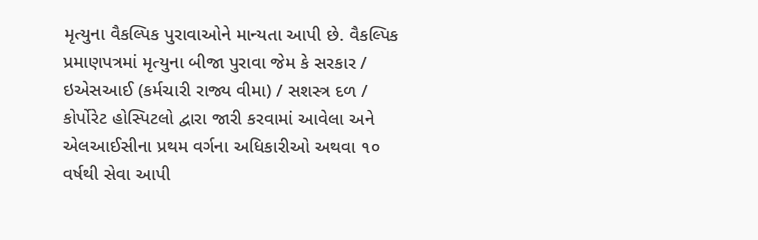મૃત્યુના વૈકલ્પિક પુરાવાઓને માન્યતા આપી છે. વૈકલ્પિક પ્રમાણપત્રમાં મૃત્યુના બીજા પુરાવા જેમ કે સરકાર / ઇએસઆઈ (કર્મચારી રાજ્ય વીમા) / સશસ્ત્ર દળ / કોર્પોરેટ હોસ્પિટલો દ્વારા જારી કરવામાં આવેલા અને એલઆઈસીના પ્રથમ વર્ગના અધિકારીઓ અથવા ૧૦ વર્ષથી સેવા આપી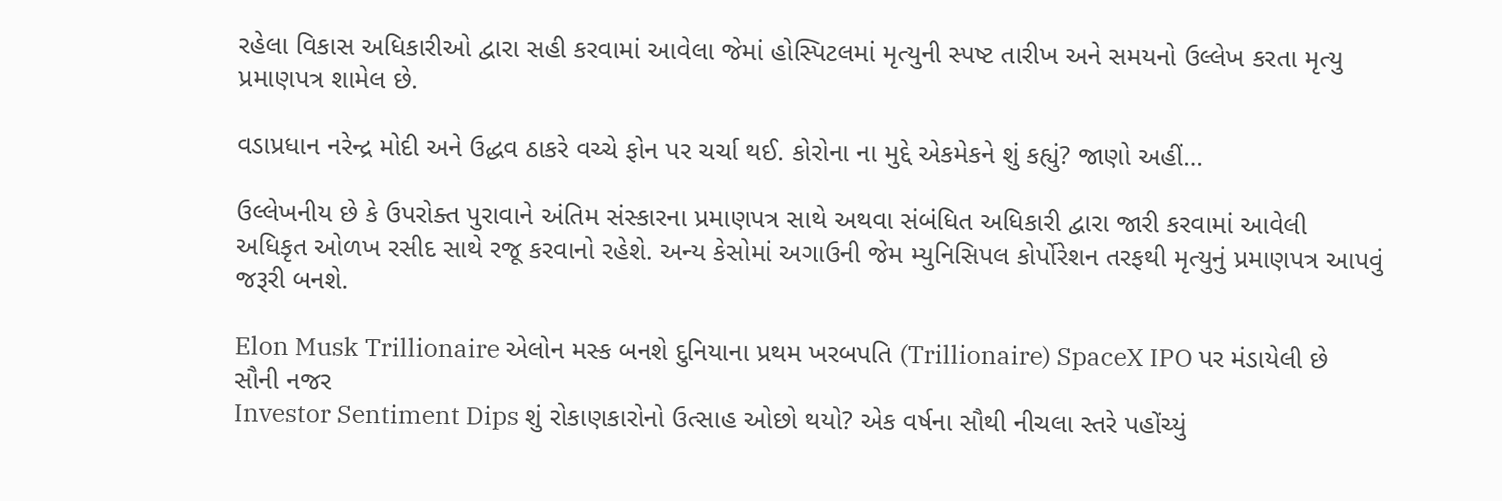રહેલા વિકાસ અધિકારીઓ દ્વારા સહી કરવામાં આવેલા જેમાં હોસ્પિટલમાં મૃત્યુની સ્પષ્ટ તારીખ અને સમયનો ઉલ્લેખ કરતા મૃત્યુ પ્રમાણપત્ર શામેલ છે.

વડાપ્રધાન નરેન્દ્ર મોદી અને ઉદ્ધવ ઠાકરે વચ્ચે ફોન પર ચર્ચા થઈ. કોરોના ના મુદ્દે એકમેકને શું કહ્યું? જાણો અહીં…

ઉલ્લેખનીય છે કે ઉપરોક્ત પુરાવાને અંતિમ સંસ્કારના પ્રમાણપત્ર સાથે અથવા સંબંધિત અધિકારી દ્વારા જારી કરવામાં આવેલી અધિકૃત ઓળખ રસીદ સાથે રજૂ કરવાનો રહેશે. અન્ય કેસોમાં અગાઉની જેમ મ્યુનિસિપલ કોર્પોરેશન તરફથી મૃત્યુનું પ્રમાણપત્ર આપવું જરૂરી બનશે.

Elon Musk Trillionaire એલોન મસ્ક બનશે દુનિયાના પ્રથમ ખરબપતિ (Trillionaire) SpaceX IPO પર મંડાયેલી છે સૌની નજર
Investor Sentiment Dips શું રોકાણકારોનો ઉત્સાહ ઓછો થયો? એક વર્ષના સૌથી નીચલા સ્તરે પહોંચ્યું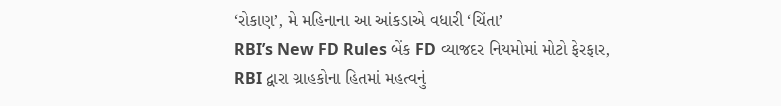‘રોકાણ’, મે મહિનાના આ આંકડાએ વધારી ‘ચિંતા’
RBI’s New FD Rules બેંક FD વ્યાજદર નિયમોમાં મોટો ફેરફાર, RBI દ્વારા ગ્રાહકોના હિતમાં મહત્વનું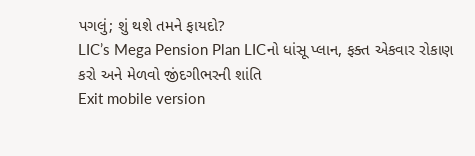પગલું; શું થશે તમને ફાયદો?
LIC’s Mega Pension Plan LICનો ધાંસૂ પ્લાન, ફક્ત એકવાર રોકાણ કરો અને મેળવો જીંદગીભરની શાંતિ
Exit mobile version